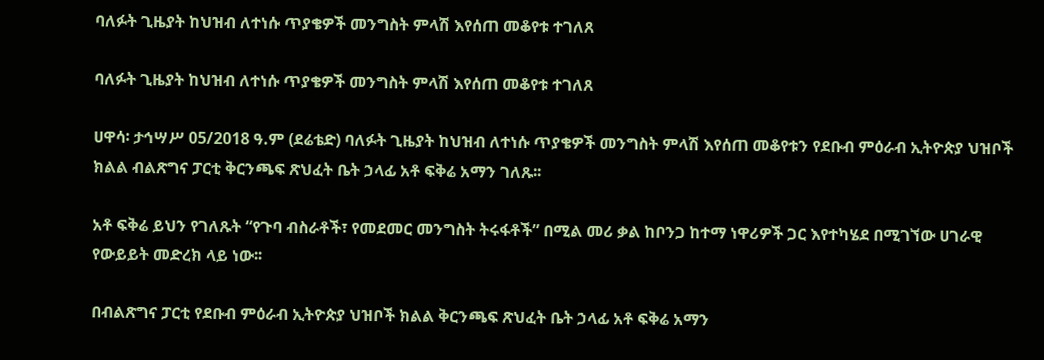ባለፉት ጊዜያት ከህዝብ ለተነሱ ጥያቄዎች መንግስት ምላሽ እየሰጠ መቆየቱ ተገለጸ

ባለፉት ጊዜያት ከህዝብ ለተነሱ ጥያቄዎች መንግስት ምላሽ እየሰጠ መቆየቱ ተገለጸ

ሀዋሳ፡ ታኅሣሥ 05/2018 ዓ.ም (ደሬቴድ) ባለፉት ጊዜያት ከህዝብ ለተነሱ ጥያቄዎች መንግስት ምላሽ እየሰጠ መቆየቱን የደቡብ ምዕራብ ኢትዮጵያ ህዝቦች ክልል ብልጽግና ፓርቲ ቅርንጫፍ ጽህፈት ቤት ኃላፊ አቶ ፍቅሬ አማን ገለጹ፡፡

አቶ ፍቅሬ ይህን የገለጹት “የጉባ ብስራቶች፣ የመደመር መንግስት ትሩፋቶች” በሚል መሪ ቃል ከቦንጋ ከተማ ነዋሪዎች ጋር እየተካሄደ በሚገኘው ሀገራዊ የውይይት መድረክ ላይ ነው፡፡

በብልጽግና ፓርቲ የደቡብ ምዕራብ ኢትዮጵያ ህዝቦች ክልል ቅርንጫፍ ጽህፈት ቤት ኃላፊ አቶ ፍቅሬ አማን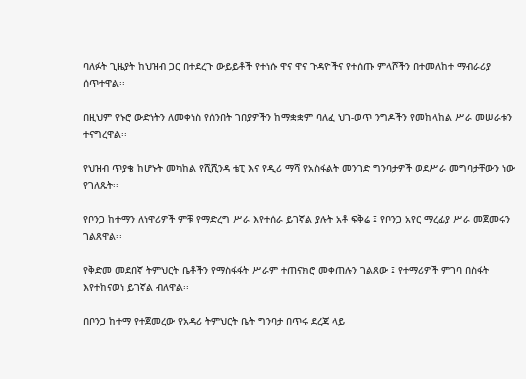ባለፉት ጊዜያት ከህዝብ ጋር በተደረጉ ውይይቶች የተነሱ ዋና ዋና ጉዳዮችና የተሰጡ ምላሾችን በተመለከተ ማብራሪያ ሰጥተዋል፡፡

በዚህም የኑሮ ውድነትን ለመቀነስ የሰንበት ገበያዎችን ከማቋቋም ባለፈ ህገ-ወጥ ንግዶችን የመከላከል ሥራ መሠራቱን ተናግረዋል፡፡

የህዝብ ጥያቄ ከሆኑት መካከል የሺሺንዳ ቴፒ እና የዲሪ ማሻ የአስፋልት መንገድ ግንባታዎች ወደሥራ መግባታቸውን ነው የገለጹት፡፡

የቦንጋ ከተማን ለነዋሪዎች ምቹ የማድረግ ሥራ እየተሰራ ይገኛል ያሉት አቶ ፍቅሬ ፤ የቦንጋ አየር ማረፊያ ሥራ መጀመሩን ገልጸዋል፡፡

የቅድመ መደበኛ ትምህርት ቤቶችን የማስፋፋት ሥራም ተጠናክሮ መቀጠሉን ገልጸው ፤ የተማሪዎች ምገባ በስፋት እየተከናወነ ይገኛል ብለዋል፡፡

በቦንጋ ከተማ የተጀመረው የአዳሪ ትምህርት ቤት ግንባታ በጥሩ ደረጃ ላይ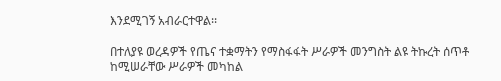እንደሚገኝ አብራርተዋል፡፡

በተለያዩ ወረዳዎች የጤና ተቋማትን የማስፋፋት ሥራዎች መንግስት ልዩ ትኩረት ሰጥቶ ከሚሠራቸው ሥራዎች መካከል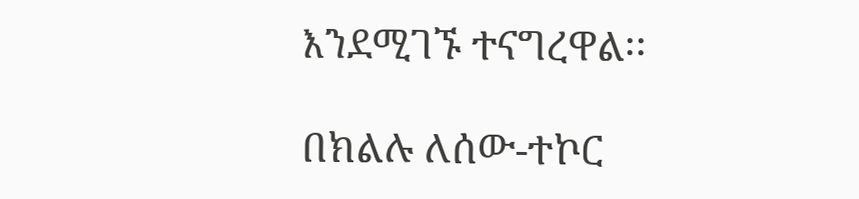እንደሚገኙ ተናግረዋል፡፡

በክልሉ ለሰው-ተኮር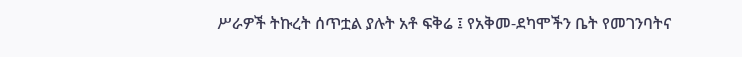ሥራዎች ትኩረት ሰጥቷል ያሉት አቶ ፍቅሬ ፤ የአቅመ-ደካሞችን ቤት የመገንባትና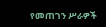የመጠገን ሥራዎች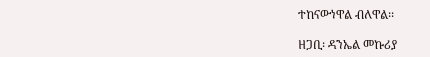ተከናውነዋል ብለዋል፡፡

ዘጋቢ፡ ዳንኤል መኩሪያ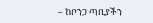– ከቦንጋ ጣቢያችን